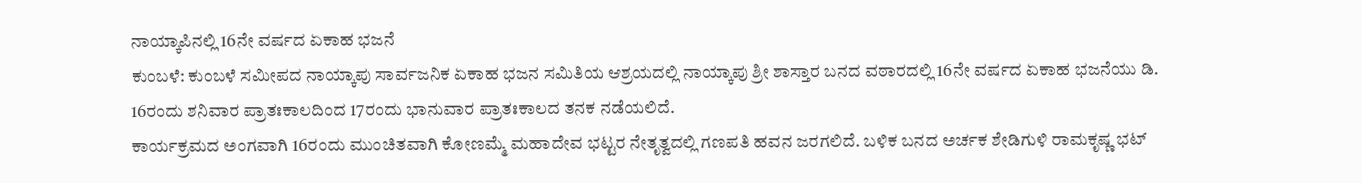ನಾಯ್ಕಾಪಿನಲ್ಲಿ 16ನೇ ವರ್ಷದ ಏಕಾಹ ಭಜನೆ
ಕುಂಬಳೆ: ಕುಂಬಳೆ ಸಮೀಪದ ನಾಯ್ಕಾಪು ಸಾರ್ವಜನಿಕ ಏಕಾಹ ಭಜನ ಸಮಿತಿಯ ಆಶ್ರಯದಲ್ಲಿ ನಾಯ್ಕಾಪು ಶ್ರೀ ಶಾಸ್ತಾರ ಬನದ ವಠಾರದಲ್ಲಿ 16ನೇ ವರ್ಷದ ಏಕಾಹ ಭಜನೆಯು ಡಿ. 16ರಂದು ಶನಿವಾರ ಪ್ರಾತಃಕಾಲದಿಂದ 17ರಂದು ಭಾನುವಾರ ಪ್ರಾತಃಕಾಲದ ತನಕ ನಡೆಯಲಿದೆ.
ಕಾರ್ಯಕ್ರಮದ ಅಂಗವಾಗಿ 16ರಂದು ಮುಂಚಿತವಾಗಿ ಕೋಣಮ್ಮೆ ಮಹಾದೇವ ಭಟ್ಟರ ನೇತೃತ್ವದಲ್ಲಿ ಗಣಪತಿ ಹವನ ಜರಗಲಿದೆ. ಬಳಿಕ ಬನದ ಅರ್ಚಕ ಶೇಡಿಗುಳಿ ರಾಮಕೃಷ್ಣ ಭಟ್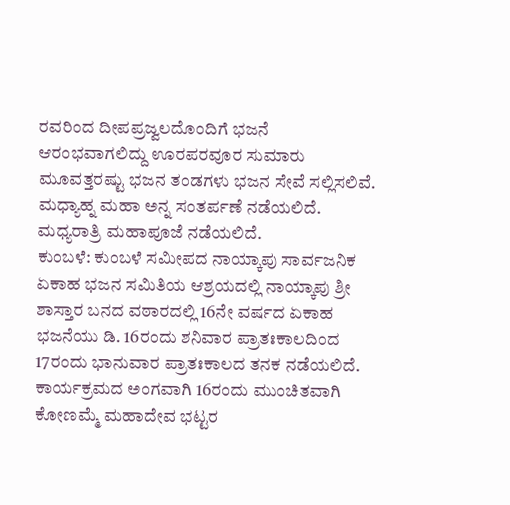ರವರಿಂದ ದೀಪಪ್ರಜ್ವಲದೊಂದಿಗೆ ಭಜನೆ ಆರಂಭವಾಗಲಿದ್ದು ಊರಪರವೂರ ಸುಮಾರು ಮೂವತ್ತರಷ್ಟು ಭಜನ ತಂಡಗಳು ಭಜನ ಸೇವೆ ಸಲ್ಲಿಸಲಿವೆ. ಮಧ್ಯಾಹ್ನ ಮಹಾ ಅನ್ನ ಸಂತರ್ಪಣೆ ನಡೆಯಲಿದೆ. ಮಧ್ಯರಾತ್ರಿ ಮಹಾಪೂಜೆ ನಡೆಯಲಿದೆ.
ಕುಂಬಳೆ: ಕುಂಬಳೆ ಸಮೀಪದ ನಾಯ್ಕಾಪು ಸಾರ್ವಜನಿಕ ಏಕಾಹ ಭಜನ ಸಮಿತಿಯ ಆಶ್ರಯದಲ್ಲಿ ನಾಯ್ಕಾಪು ಶ್ರೀ ಶಾಸ್ತಾರ ಬನದ ವಠಾರದಲ್ಲಿ 16ನೇ ವರ್ಷದ ಏಕಾಹ ಭಜನೆಯು ಡಿ. 16ರಂದು ಶನಿವಾರ ಪ್ರಾತಃಕಾಲದಿಂದ 17ರಂದು ಭಾನುವಾರ ಪ್ರಾತಃಕಾಲದ ತನಕ ನಡೆಯಲಿದೆ.
ಕಾರ್ಯಕ್ರಮದ ಅಂಗವಾಗಿ 16ರಂದು ಮುಂಚಿತವಾಗಿ ಕೋಣಮ್ಮೆ ಮಹಾದೇವ ಭಟ್ಟರ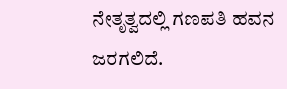ನೇತೃತ್ವದಲ್ಲಿ ಗಣಪತಿ ಹವನ ಜರಗಲಿದೆ.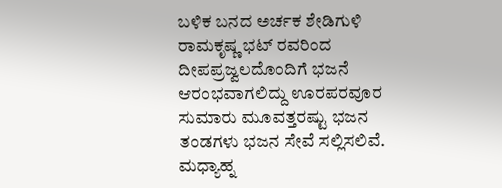ಬಳಿಕ ಬನದ ಅರ್ಚಕ ಶೇಡಿಗುಳಿ ರಾಮಕೃಷ್ಣ ಭಟ್ ರವರಿಂದ ದೀಪಪ್ರಜ್ವಲದೊಂದಿಗೆ ಭಜನೆ ಆರಂಭವಾಗಲಿದ್ದು ಊರಪರವೂರ ಸುಮಾರು ಮೂವತ್ತರಷ್ಟು ಭಜನ ತಂಡಗಳು ಭಜನ ಸೇವೆ ಸಲ್ಲಿಸಲಿವೆ. ಮಧ್ಯಾಹ್ನ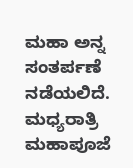ಮಹಾ ಅನ್ನ ಸಂತರ್ಪಣೆ ನಡೆಯಲಿದೆ. ಮಧ್ಯರಾತ್ರಿ ಮಹಾಪೂಜೆ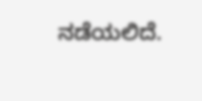ನಡೆಯಲಿದೆ.